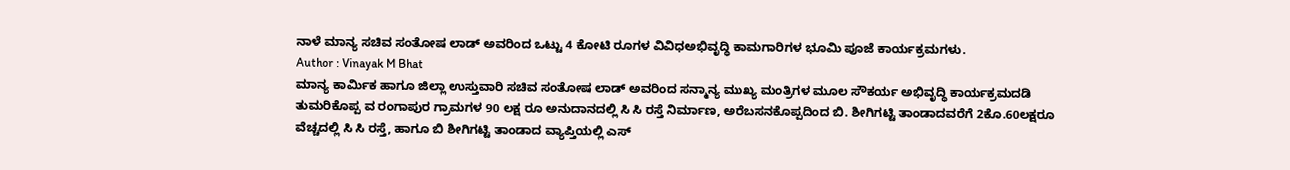ನಾಳೆ ಮಾನ್ಯ ಸಚಿವ ಸಂತೋಷ ಲಾಡ್ ಅವರಿಂದ ಒಟ್ಟು 4 ಕೋಟಿ ರೂಗಳ ವಿವಿಧಅಭಿವೃದ್ಧಿ ಕಾಮಗಾರಿಗಳ ಭೂಮಿ ಪೂಜೆ ಕಾರ್ಯಕ್ರಮಗಳು.
Author : Vinayak M Bhat
ಮಾನ್ಯ ಕಾರ್ಮಿಕ ಹಾಗೂ ಜಿಲ್ಲಾ ಉಸ್ತುವಾರಿ ಸಚಿವ ಸಂತೋಷ ಲಾಡ್ ಅವರಿಂದ ಸನ್ಮಾನ್ಯ ಮುಖ್ಯ ಮಂತ್ರಿಗಳ ಮೂಲ ಸೌಕರ್ಯ ಅಭಿವೃದ್ಧಿ ಕಾರ್ಯಕ್ರಮದಡಿ ತುಮರಿಕೊಪ್ಪ ವ ರಂಗಾಪುರ ಗ್ರಾಮಗಳ 90 ಲಕ್ಷ ರೂ ಅನುದಾನದಲ್ಲಿ ಸಿ ಸಿ ರಸ್ತೆ ನಿರ್ಮಾಣ, ಅರೆಬಸನಕೊಪ್ಪದಿಂದ ಬಿ. ಶೀಗಿಗಟ್ಟಿ ತಾಂಡಾದವರೆಗೆ 2ಕೊ.60ಲಕ್ಷರೂ ವೆಚ್ಚದಲ್ಲಿ ಸಿ ಸಿ ರಸ್ತೆ, ಹಾಗೂ ಬಿ ಶೀಗಿಗಟ್ಟಿ ತಾಂಡಾದ ವ್ಯಾಪ್ತಿಯಲ್ಲಿ ಎಸ್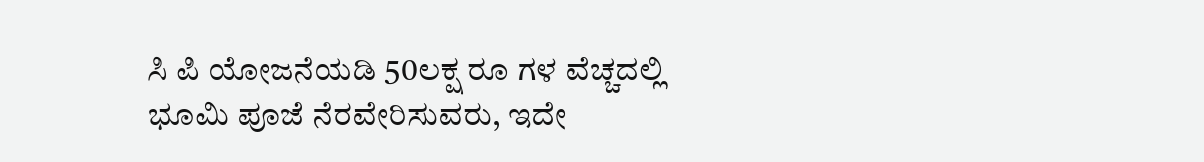ಸಿ ಪಿ ಯೋಜನೆಯಡಿ 50ಲಕ್ಷ ರೂ ಗಳ ವೆಚ್ಚದಲ್ಲಿ ಭೂಮಿ ಪೂಜೆ ನೆರವೇರಿಸುವರು, ಇದೇ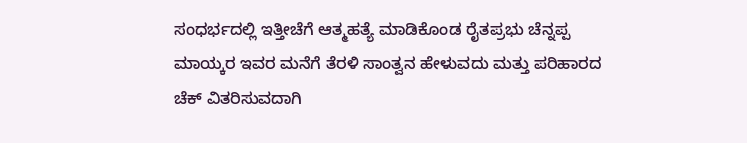ಸಂಧರ್ಭದಲ್ಲಿ ಇತ್ತೀಚೆಗೆ ಆತ್ಮಹತ್ಯೆ ಮಾಡಿಕೊಂಡ ರೈತಪ್ರಭು ಚೆನ್ನಪ್ಪ ಮಾಯ್ಕರ ಇವರ ಮನೆಗೆ ತೆರಳಿ ಸಾಂತ್ವನ ಹೇಳುವದು ಮತ್ತು ಪರಿಹಾರದ ಚೆಕ್ ವಿತರಿಸುವದಾಗಿ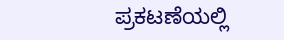ಪ್ರಕಟಣೆಯಲ್ಲಿ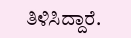ತಿಳಿಸಿದ್ದಾರೆ.